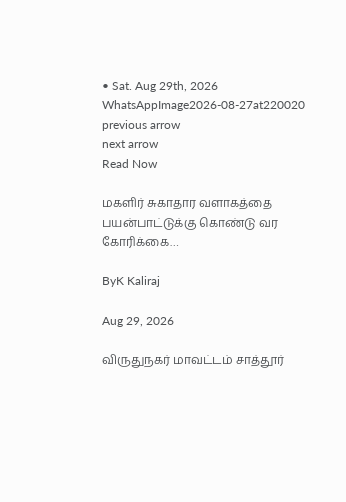• Sat. Aug 29th, 2026
WhatsAppImage2026-08-27at220020
previous arrow
next arrow
Read Now

மகளிர் சுகாதார வளாகத்தை பயன்பாட்டுக்கு கொண்டு வர கோரிக்கை…

ByK Kaliraj

Aug 29, 2026

விருதுநகர் மாவட்டம் சாத்தூர்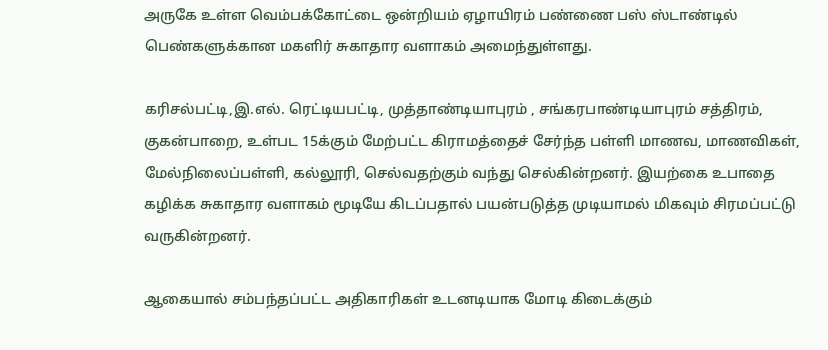அருகே உள்ள வெம்பக்கோட்டை ஒன்றியம் ஏழாயிரம் பண்ணை பஸ் ஸ்டாண்டில் பெண்களுக்கான மகளிர் சுகாதார வளாகம் அமைந்துள்ளது.

கரிசல்பட்டி,இ.எல். ரெட்டியபட்டி, முத்தாண்டியாபுரம் , சங்கரபாண்டியாபுரம் சத்திரம், குகன்பாறை, உள்பட 15க்கும் மேற்பட்ட கிராமத்தைச் சேர்ந்த பள்ளி மாணவ, மாணவிகள், மேல்நிலைப்பள்ளி, கல்லூரி, செல்வதற்கும் வந்து செல்கின்றனர். இயற்கை உபாதை கழிக்க சுகாதார வளாகம் மூடியே கிடப்பதால் பயன்படுத்த முடியாமல் மிகவும் சிரமப்பட்டு வருகின்றனர்.

ஆகையால் சம்பந்தப்பட்ட அதிகாரிகள் உடனடியாக மோடி கிடைக்கும்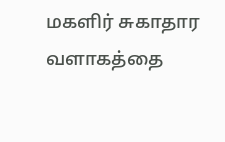மகளிர் சுகாதார வளாகத்தை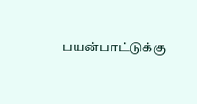பயன்பாட்டுக்கு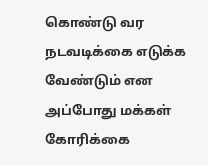கொண்டு வர நடவடிக்கை எடுக்க வேண்டும் என அப்போது மக்கள் கோரிக்கை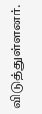விடுத்துள்ளனர்.